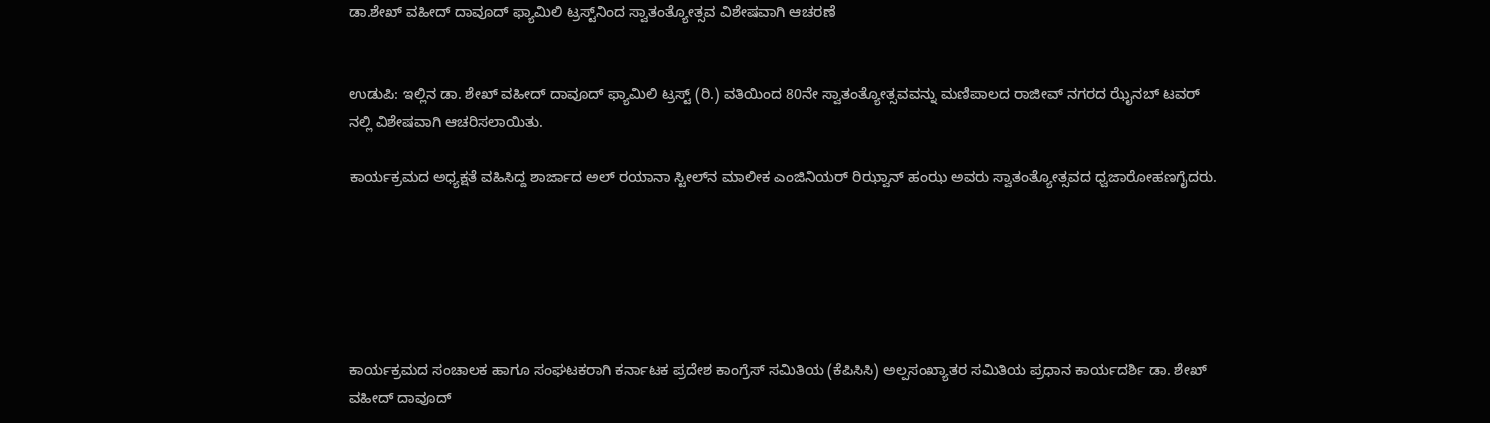ಡಾ.ಶೇಖ್ ವಹೀದ್ ದಾವೂದ್ ಫ್ಯಾಮಿಲಿ ಟ್ರಸ್ಟ್‌ನಿಂದ ಸ್ವಾತಂತ್ಯೋತ್ಸವ ವಿಶೇಷವಾಗಿ ಆಚರಣೆ


ಉಡುಪಿ: ಇಲ್ಲಿನ ಡಾ. ಶೇಖ್ ವಹೀದ್ ದಾವೂದ್ ಫ್ಯಾಮಿಲಿ ಟ್ರಸ್ಟ್ (ರಿ.) ವತಿಯಿಂದ 80ನೇ ಸ್ವಾತಂತ್ಯೋತ್ಸವವನ್ನು ಮಣಿಪಾಲದ ರಾಜೀವ್ ನಗರದ ಝೈನಬ್ ಟವರ್ ನಲ್ಲಿ ವಿಶೇಷವಾಗಿ ಆಚರಿಸಲಾಯಿತು.

ಕಾರ್ಯಕ್ರಮದ ಅಧ್ಯಕ್ಷತೆ ವಹಿಸಿದ್ದ ಶಾರ್ಜಾದ ಅಲ್ ರಯಾನಾ ಸ್ಟೀಲ್‌ನ ಮಾಲೀಕ ಎಂಜಿನಿಯರ್ ರಿಝ್ವಾನ್ ಹಂಝ ಅವರು ಸ್ವಾತಂತ್ಯೋತ್ಸವದ ಧ್ವಜಾರೋಹಣಗೈದರು.






ಕಾರ್ಯಕ್ರಮದ ಸಂಚಾಲಕ ಹಾಗೂ ಸಂಘಟಕರಾಗಿ ಕರ್ನಾಟಕ ಪ್ರದೇಶ ಕಾಂಗ್ರೆಸ್ ಸಮಿತಿಯ (ಕೆಪಿಸಿಸಿ) ಅಲ್ಪಸಂಖ್ಯಾತರ ಸಮಿತಿಯ ಪ್ರಧಾನ ಕಾರ್ಯದರ್ಶಿ ಡಾ. ಶೇಖ್ ವಹೀದ್ ದಾವೂದ್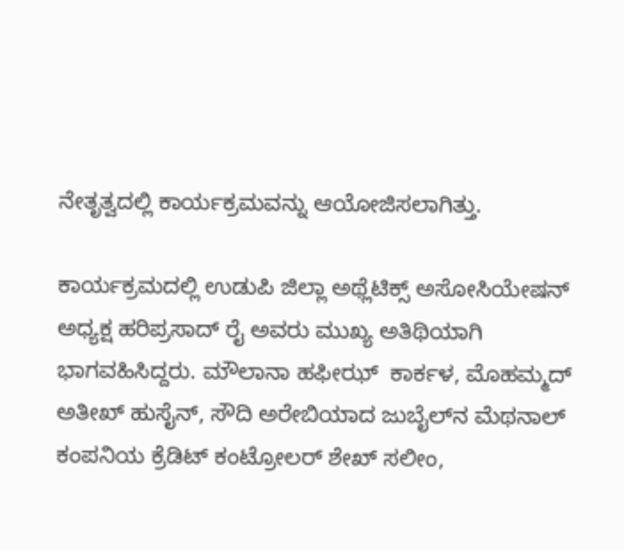ನೇತೃತ್ವದಲ್ಲಿ ಕಾರ್ಯಕ್ರಮವನ್ನು ಆಯೋಜಿಸಲಾಗಿತ್ತು.

ಕಾರ್ಯಕ್ರಮದಲ್ಲಿ ಉಡುಪಿ ಜಿಲ್ಲಾ ಅಥ್ಲೆಟಿಕ್ಸ್ ಅಸೋಸಿಯೇಷನ್ ಅಧ್ಯಕ್ಷ ಹರಿಪ್ರಸಾದ್ ರೈ ಅವರು ಮುಖ್ಯ ಅತಿಥಿಯಾಗಿ ಭಾಗವಹಿಸಿದ್ದರು. ಮೌಲಾನಾ ಹಫೀಝ್  ಕಾರ್ಕಳ, ಮೊಹಮ್ಮದ್ ಅತೀಖ್ ಹುಸೈನ್, ಸೌದಿ ಅರೇಬಿಯಾದ ಜುಬೈಲ್‌ನ ಮೆಥನಾಲ್ ಕಂಪನಿಯ ಕ್ರೆಡಿಟ್ ಕಂಟ್ರೋಲರ್ ಶೇಖ್ ಸಲೀಂ,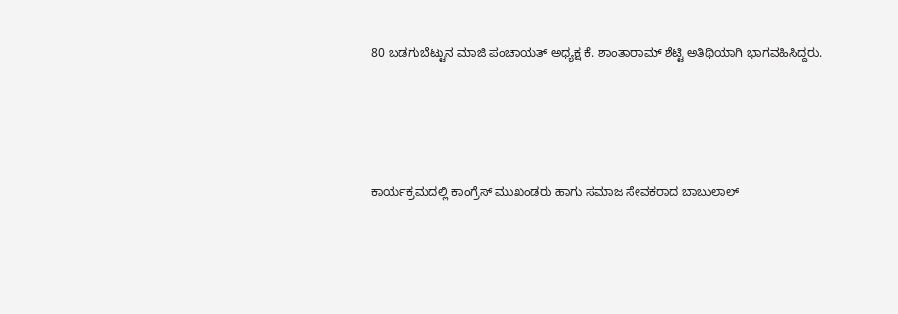80 ಬಡಗುಬೆಟ್ಟುನ ಮಾಜಿ ಪಂಚಾಯತ್ ಅಧ್ಯಕ್ಷ ಕೆ. ಶಾಂತಾರಾಮ್ ಶೆಟ್ಟಿ ಅತಿಥಿಯಾಗಿ ಭಾಗವಹಿಸಿದ್ದರು.




ಕಾರ್ಯಕ್ರಮದಲ್ಲಿ ಕಾಂಗ್ರೆಸ್ ಮುಖಂಡರು ಹಾಗು ಸಮಾಜ ಸೇವಕರಾದ ಬಾಬುಲಾಲ್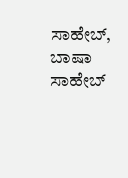ಸಾಹೇಬ್, ಬಾಷಾ ಸಾಹೇಬ್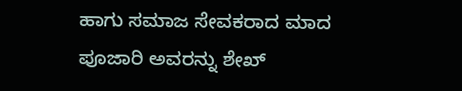ಹಾಗು ಸಮಾಜ ಸೇವಕರಾದ ಮಾದ ಪೂಜಾರಿ ಅವರನ್ನು ಶೇಖ್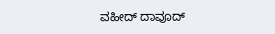ವಹೀದ್ ದಾವೂದ್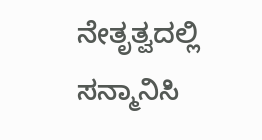ನೇತೃತ್ವದಲ್ಲಿ ಸನ್ಮಾನಿಸಿ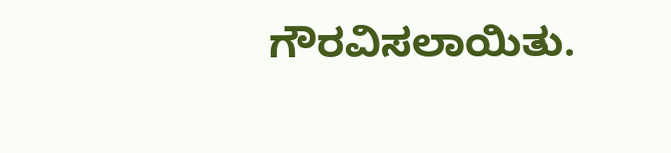ಗೌರವಿಸಲಾಯಿತು.